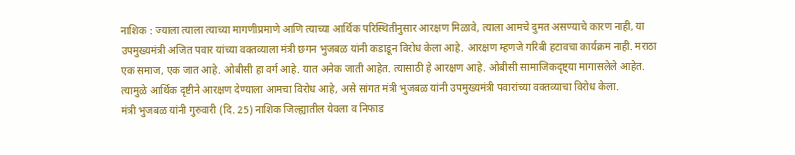नाशिक : ज्याला त्याला त्याच्या मागणीप्रमाणे आणि त्याच्या आर्थिक परिस्थितीनुसार आरक्षण मिळावे, त्याला आमचे दुमत असण्याचे कारण नाही, या उपमुख्यमंत्री अजित पवार यांच्या वक्तव्याला मंत्री छगन भुजबळ यांनी कडाडून विरोध केला आहे. आरक्षण म्हणजे गरिबी हटावचा कार्यक्रम नाही. मराठा एक समाज, एक जात आहे. ओबीसी हा वर्ग आहे. यात अनेक जाती आहेत. त्यासाठी हे आरक्षण आहे. ओबीसी सामाजिकदृष्ट्या मागासलेले आहेत. त्यामुळे आर्थिक दृष्टीने आरक्षण देण्याला आमचा विरोध आहे, असे सांगत मंत्री भुजबळ यांनी उपमुख्यमंत्री पवारांच्या वक्तव्याचा विरोध केला.
मंत्री भुजबळ यांनी गुरुवारी (दि. 25) नाशिक जिल्ह्यातील येवला व निफाड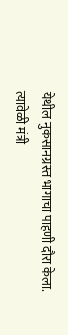येथील नुकसानग्रस्त भागाचा पाहणी दौरा केला. त्यावेळी मंत्री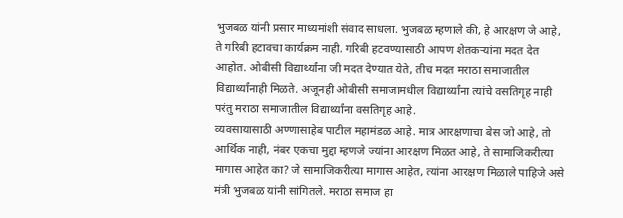भुजबळ यांनी प्रसार माध्यमांशी संवाद साधला. भुजबळ म्हणाले की, हे आरक्षण जे आहे, ते गरिबी हटावचा कार्यक्रम नाही. गरिबी हटवण्यासाठी आपण शेतकऱ्यांना मदत देत आहोत. ओबीसी विद्यार्थ्यांना जी मदत देण्यात येते, तीच मदत मराठा समाजातील विद्यार्थ्यांनाही मिळते. अजूनही ओबीसी समाजामधील विद्यार्थ्यांना त्यांचे वसतिगृह नाही परंतु मराठा समाजातील विद्यार्थ्यांना वसतिगृह आहे.
व्यवसायासाठी अण्णासाहेब पाटील महामंडळ आहे. मात्र आरक्षणाचा बेस जो आहे, तो आर्थिक नाही, नंबर एकचा मुद्दा म्हणजे ज्यांना आरक्षण मिळत आहे, ते सामाजिकरीत्या मागास आहेत का? जे सामाजिकरीत्या मागास आहेत, त्यांना आरक्षण मिळाले पाहिजे असे मंत्री भुजबळ यांनी सांगितले. मराठा समाज हा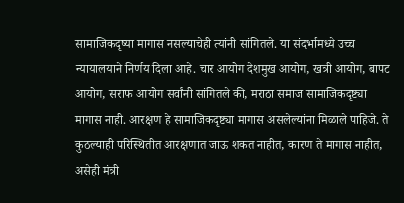सामाजिकदृष्या मागास नसल्याचेही त्यांनी सांगितले. या संदर्भामध्ये उच्च न्यायालयाने निर्णय दिला आहे. चार आयोग देशमुख आयोग, खत्री आयोग, बापट आयोग, सराफ आयोग सर्वांनी सांगितले की, मराठा समाज सामाजिकदृष्ट्या मागास नाही. आरक्षण हे सामाजिकदृष्ट्या मागास असलेल्यांना मिळाले पाहिजे. ते कुठल्याही परिस्थितीत आरक्षणात जाऊ शकत नाहीत, कारण ते मागास नाहीत, असेही मंत्री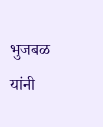भुजबळ यांनी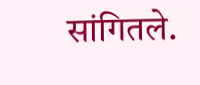सांगितले.